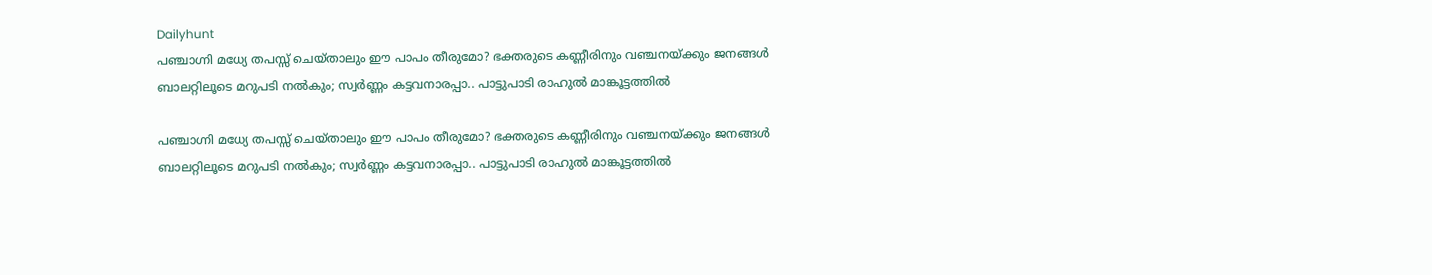Dailyhunt
പഞ്ചാഗ്നി മധ്യേ തപസ്സ് ചെയ്താലും ഈ പാപം തീരുമോ? ഭക്തരുടെ കണ്ണീരിനും വഞ്ചനയ്ക്കും ജനങ്ങള്‍ ബാലറ്റിലൂടെ മറുപടി നല്‍കും; സ്വര്‍ണ്ണം കട്ടവനാരപ്പാ.. പാട്ടുപാടി രാഹുല്‍ മാങ്കൂട്ടത്തില്‍

പഞ്ചാഗ്നി മധ്യേ തപസ്സ് ചെയ്താലും ഈ പാപം തീരുമോ? ഭക്തരുടെ കണ്ണീരിനും വഞ്ചനയ്ക്കും ജനങ്ങള്‍ ബാലറ്റിലൂടെ മറുപടി നല്‍കും; സ്വര്‍ണ്ണം കട്ടവനാരപ്പാ.. പാട്ടുപാടി രാഹുല്‍ മാങ്കൂട്ടത്തില്‍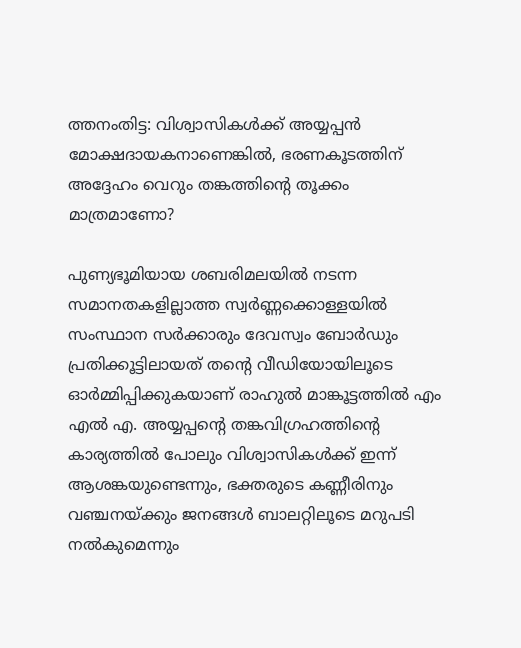ത്തനംതിട്ട: വിശ്വാസികള്‍ക്ക് അയ്യപ്പന്‍ മോക്ഷദായകനാണെങ്കില്‍, ഭരണകൂടത്തിന് അദ്ദേഹം വെറും തങ്കത്തിന്റെ തൂക്കം മാത്രമാണോ?

പുണ്യഭൂമിയായ ശബരിമലയില്‍ നടന്ന സമാനതകളില്ലാത്ത സ്വര്‍ണ്ണക്കൊള്ളയില്‍ സംസ്ഥാന സര്‍ക്കാരും ദേവസ്വം ബോര്‍ഡും പ്രതിക്കൂട്ടിലായത് തന്റെ വീഡിയോയിലൂടെ ഓര്‍മ്മിപ്പിക്കുകയാണ് രാഹുല്‍ മാങ്കൂട്ടത്തില്‍ എം എല്‍ എ. അയ്യപ്പന്റെ തങ്കവിഗ്രഹത്തിന്റെ കാര്യത്തില്‍ പോലും വിശ്വാസികള്‍ക്ക് ഇന്ന് ആശങ്കയുണ്ടെന്നും, ഭക്തരുടെ കണ്ണീരിനും വഞ്ചനയ്ക്കും ജനങ്ങള്‍ ബാലറ്റിലൂടെ മറുപടി നല്‍കുമെന്നും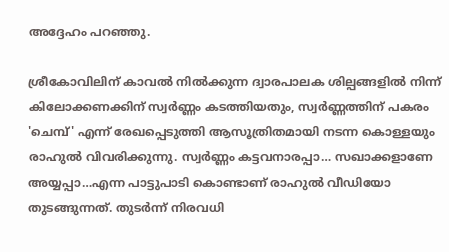അദ്ദേഹം പറഞ്ഞു.

ശ്രീകോവിലിന് കാവല്‍ നില്‍ക്കുന്ന ദ്വാരപാലക ശില്പങ്ങളില്‍ നിന്ന് കിലോക്കണക്കിന് സ്വര്‍ണ്ണം കടത്തിയതും, സ്വര്‍ണ്ണത്തിന് പകരം 'ചെമ്പ്' എന്ന് രേഖപ്പെടുത്തി ആസൂത്രിതമായി നടന്ന കൊള്ളയും രാഹുല്‍ വിവരിക്കുന്നു. സ്വര്‍ണ്ണം കട്ടവനാരപ്പാ… സഖാക്കളാണേ അയ്യപ്പാ…എന്ന പാട്ടുപാടി കൊണ്ടാണ് രാഹുല്‍ വീഡിയോ തുടങ്ങുന്നത്. തുടര്‍ന്ന് നിരവധി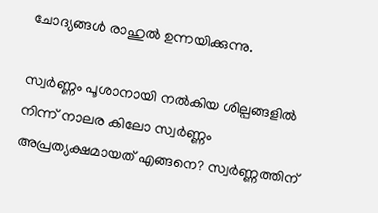ചോദ്യങ്ങള്‍ രാഹുല്‍ ഉന്നയിക്കുന്നു.

സ്വര്‍ണ്ണം പൂശാനായി നല്‍കിയ ശില്പങ്ങളില്‍ നിന്ന് നാലര കിലോ സ്വര്‍ണ്ണം അപ്രത്യക്ഷമായത് എങ്ങനെ? സ്വര്‍ണ്ണത്തിന്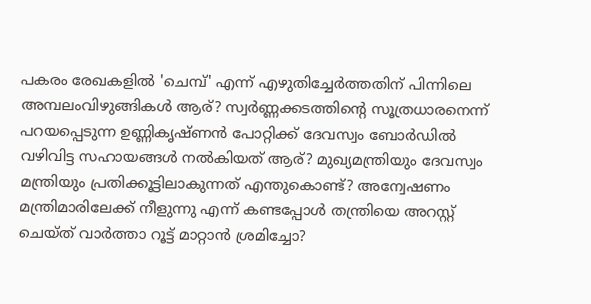പകരം രേഖകളില്‍ 'ചെമ്പ്' എന്ന് എഴുതിച്ചേര്‍ത്തതിന് പിന്നിലെ അമ്പലംവിഴുങ്ങികള്‍ ആര്? സ്വര്‍ണ്ണക്കടത്തിന്റെ സൂത്രധാരനെന്ന് പറയപ്പെടുന്ന ഉണ്ണികൃഷ്ണന്‍ പോറ്റിക്ക് ദേവസ്വം ബോര്‍ഡില്‍ വഴിവിട്ട സഹായങ്ങള്‍ നല്‍കിയത് ആര്? മുഖ്യമന്ത്രിയും ദേവസ്വം മന്ത്രിയും പ്രതിക്കൂട്ടിലാകുന്നത് എന്തുകൊണ്ട്? അന്വേഷണം മന്ത്രിമാരിലേക്ക് നീളുന്നു എന്ന് കണ്ടപ്പോള്‍ തന്ത്രിയെ അറസ്റ്റ് ചെയ്ത് വാര്‍ത്താ റൂട്ട് മാറ്റാന്‍ ശ്രമിച്ചോ?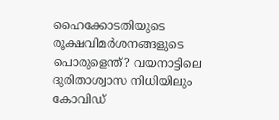ഹൈക്കോടതിയുടെ രൂക്ഷവിമര്‍ശനങ്ങളുടെ പൊരുളെന്ത്? വയനാട്ടിലെ ദുരിതാശ്വാസ നിധിയിലും കോവിഡ്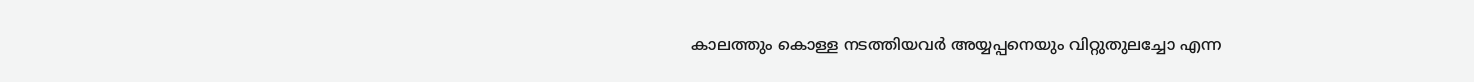കാലത്തും കൊള്ള നടത്തിയവര്‍ അയ്യപ്പനെയും വിറ്റുതുലച്ചോ എന്ന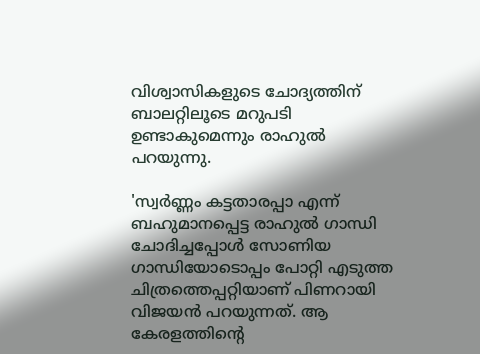വിശ്വാസികളുടെ ചോദ്യത്തിന് ബാലറ്റിലൂടെ മറുപടി ഉണ്ടാകുമെന്നും രാഹുല്‍ പറയുന്നു.

'സ്വര്‍ണ്ണം കട്ടതാരപ്പാ എന്ന് ബഹുമാനപ്പെട്ട രാഹുല്‍ ഗാന്ധി ചോദിച്ചപ്പോള്‍ സോണിയ ഗാന്ധിയോടൊപ്പം പോറ്റി എടുത്ത ചിത്രത്തെപ്പറ്റിയാണ് പിണറായി വിജയന്‍ പറയുന്നത്. ആ കേരളത്തിന്റെ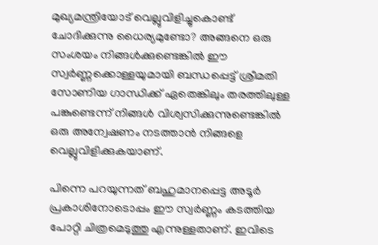മുഖ്യമന്ത്രിയോട് വെല്ലുവിളിച്ചുകൊണ്ട് ചോദിക്കുന്നു ധൈര്യമുണ്ടോ? അങ്ങനെ ഒരു സംശയം നിങ്ങള്‍ക്കുണ്ടെങ്കില്‍ ഈ സ്വര്‍ണ്ണക്കൊള്ളയുമായി ബന്ധപ്പെട്ട് ശ്രീമതി സോണിയ ഗാന്ധിക്ക് ഏതെങ്കിലും തരത്തിലുള്ള പങ്കുണ്ടെന്ന് നിങ്ങള്‍ വിശ്വസിക്കുന്നുണ്ടെങ്കില്‍ ഒരു അന്വേഷണം നടത്താന്‍ നിങ്ങളെ വെല്ലുവിളിക്കുകയാണ്.

പിന്നെ പറയുന്നത് ബഹുമാനപ്പെട്ട അടൂര്‍ പ്രകാശിനോടൊപ്പം ഈ സ്വര്‍ണ്ണം കടത്തിയ പോറ്റി ചിത്രമെടുത്തു എന്നുള്ളതാണ്. ഇവിടെ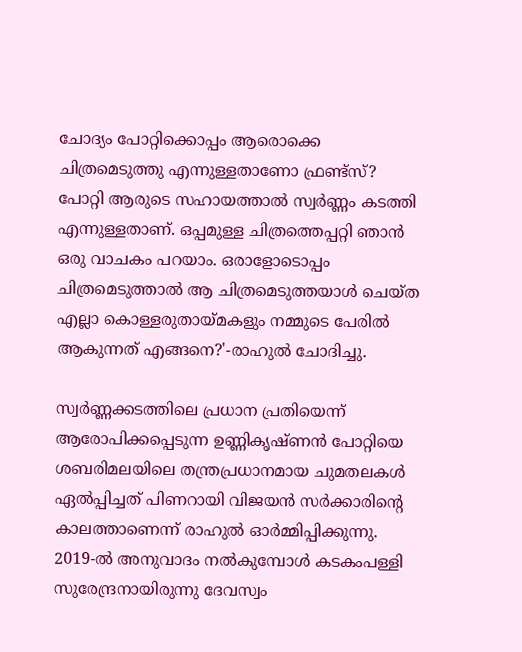ചോദ്യം പോറ്റിക്കൊപ്പം ആരൊക്കെ ചിത്രമെടുത്തു എന്നുള്ളതാണോ ഫ്രണ്ട്‌സ്? പോറ്റി ആരുടെ സഹായത്താല്‍ സ്വര്‍ണ്ണം കടത്തി എന്നുള്ളതാണ്. ഒപ്പമുള്ള ചിത്രത്തെപ്പറ്റി ഞാന്‍ ഒരു വാചകം പറയാം. ഒരാളോടൊപ്പം ചിത്രമെടുത്താല്‍ ആ ചിത്രമെടുത്തയാള്‍ ചെയ്ത എല്ലാ കൊള്ളരുതായ്മകളും നമ്മുടെ പേരില്‍ ആകുന്നത് എങ്ങനെ?'-രാഹുല്‍ ചോദിച്ചു.

സ്വര്‍ണ്ണക്കടത്തിലെ പ്രധാന പ്രതിയെന്ന് ആരോപിക്കപ്പെടുന്ന ഉണ്ണികൃഷ്ണന്‍ പോറ്റിയെ ശബരിമലയിലെ തന്ത്രപ്രധാനമായ ചുമതലകള്‍ ഏല്‍പ്പിച്ചത് പിണറായി വിജയന്‍ സര്‍ക്കാരിന്റെ കാലത്താണെന്ന് രാഹുല്‍ ഓര്‍മ്മിപ്പിക്കുന്നു. 2019-ല്‍ അനുവാദം നല്‍കുമ്പോള്‍ കടകംപള്ളി സുരേന്ദ്രനായിരുന്നു ദേവസ്വം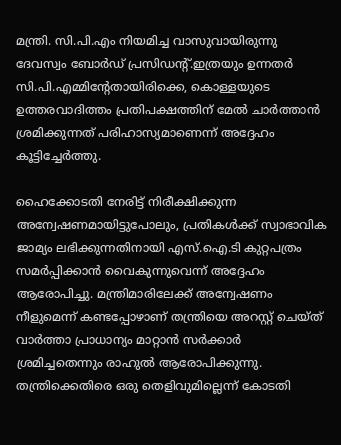മന്ത്രി. സി.പി.എം നിയമിച്ച വാസുവായിരുന്നു ദേവസ്വം ബോര്‍ഡ് പ്രസിഡന്റ്.ഇത്രയും ഉന്നതര്‍ സി.പി.എമ്മിന്റേതായിരിക്കെ, കൊള്ളയുടെ ഉത്തരവാദിത്തം പ്രതിപക്ഷത്തിന് മേല്‍ ചാര്‍ത്താന്‍ ശ്രമിക്കുന്നത് പരിഹാസ്യമാണെന്ന് അദ്ദേഹം കൂട്ടിച്ചേര്‍ത്തു.

ഹൈക്കോടതി നേരിട്ട് നിരീക്ഷിക്കുന്ന അന്വേഷണമായിട്ടുപോലും, പ്രതികള്‍ക്ക് സ്വാഭാവിക ജാമ്യം ലഭിക്കുന്നതിനായി എസ്.ഐ.ടി കുറ്റപത്രം സമര്‍പ്പിക്കാന്‍ വൈകുന്നുവെന്ന് അദ്ദേഹം ആരോപിച്ചു. മന്ത്രിമാരിലേക്ക് അന്വേഷണം നീളുമെന്ന് കണ്ടപ്പോഴാണ് തന്ത്രിയെ അറസ്റ്റ് ചെയ്ത് വാര്‍ത്താ പ്രാധാന്യം മാറ്റാന്‍ സര്‍ക്കാര്‍ ശ്രമിച്ചതെന്നും രാഹുല്‍ ആരോപിക്കുന്നു. തന്ത്രിക്കെതിരെ ഒരു തെളിവുമില്ലെന്ന് കോടതി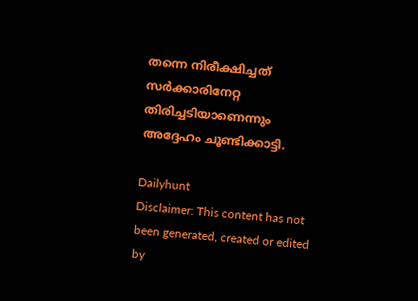തന്നെ നിരീക്ഷിച്ചത് സര്‍ക്കാരിനേറ്റ തിരിച്ചടിയാണെന്നും അദ്ദേഹം ചൂണ്ടിക്കാട്ടി.

Dailyhunt
Disclaimer: This content has not been generated, created or edited by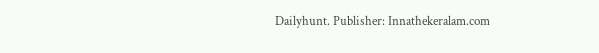Dailyhunt. Publisher: Innathekeralam.com